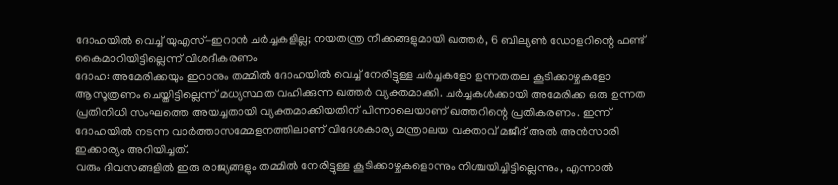ദോഹയിൽ വെച്ച് യുഎസ്-ഇറാൻ ചർച്ചകളില്ല; നയതന്ത്ര നീക്കങ്ങളുമായി ഖത്തർ, 6 ബില്യൺ ഡോളറിന്റെ ഫണ്ട് കൈമാറിയിട്ടില്ലെന്ന് വിശദീകരണം
ദോഹ: അമേരിക്കയും ഇറാനും തമ്മിൽ ദോഹയിൽ വെച്ച് നേരിട്ടുള്ള ചർച്ചകളോ ഉന്നതതല കൂടിക്കാഴ്ചകളോ ആസൂത്രണം ചെയ്തിട്ടില്ലെന്ന് മധ്യസ്ഥത വഹിക്കുന്ന ഖത്തർ വ്യക്തമാക്കി. ചർച്ചകൾക്കായി അമേരിക്ക ഒരു ഉന്നത പ്രതിനിധി സംഘത്തെ അയച്ചതായി വ്യക്തമാക്കിയതിന് പിന്നാലെയാണ് ഖത്തറിന്റെ പ്രതികരണം. ഇന്ന് ദോഹയിൽ നടന്ന വാർത്താസമ്മേളനത്തിലാണ് വിദേശകാര്യ മന്ത്രാലയ വക്താവ് മജീദ് അൽ അൻസാരി ഇക്കാര്യം അറിയിച്ചത്.
വരും ദിവസങ്ങളിൽ ഇരു രാജ്യങ്ങളും തമ്മിൽ നേരിട്ടുള്ള കൂടിക്കാഴ്ചകളൊന്നും നിശ്ചയിച്ചിട്ടില്ലെന്നും, എന്നാൽ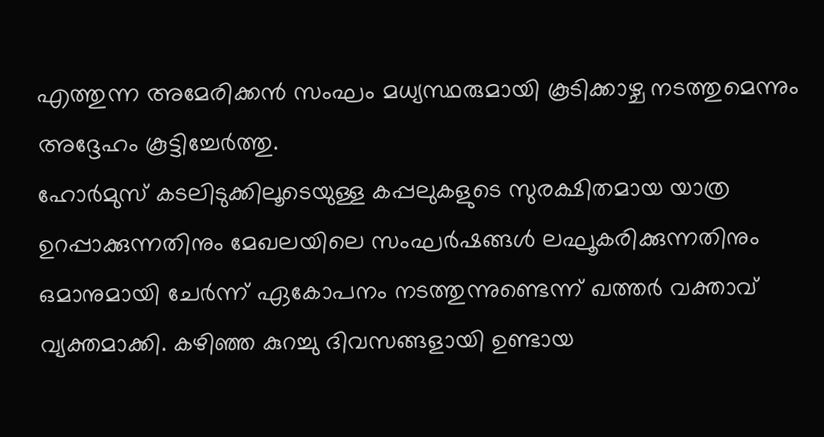എത്തുന്ന അമേരിക്കൻ സംഘം മധ്യസ്ഥരുമായി കൂടിക്കാഴ്ച നടത്തുമെന്നും അദ്ദേഹം കൂട്ടിച്ചേർത്തു.
ഹോർമുസ് കടലിടുക്കിലൂടെയുള്ള കപ്പലുകളുടെ സുരക്ഷിതമായ യാത്ര ഉറപ്പാക്കുന്നതിനും മേഖലയിലെ സംഘർഷങ്ങൾ ലഘൂകരിക്കുന്നതിനും ഒമാനുമായി ചേർന്ന് ഏകോപനം നടത്തുന്നുണ്ടെന്ന് ഖത്തർ വക്താവ് വ്യക്തമാക്കി. കഴിഞ്ഞ കുറച്ചു ദിവസങ്ങളായി ഉണ്ടായ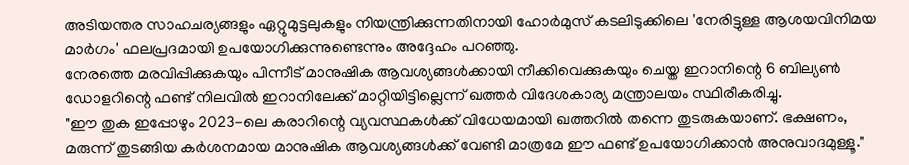അടിയന്തര സാഹചര്യങ്ങളും ഏറ്റുമുട്ടലുകളും നിയന്ത്രിക്കുന്നതിനായി ഹോർമുസ് കടലിടുക്കിലെ 'നേരിട്ടുള്ള ആശയവിനിമയ മാർഗം' ഫലപ്രദമായി ഉപയോഗിക്കുന്നുണ്ടെന്നും അദ്ദേഹം പറഞ്ഞു.
നേരത്തെ മരവിപ്പിക്കുകയും പിന്നീട് മാനുഷിക ആവശ്യങ്ങൾക്കായി നീക്കിവെക്കുകയും ചെയ്ത ഇറാനിന്റെ 6 ബില്യൺ ഡോളറിന്റെ ഫണ്ട് നിലവിൽ ഇറാനിലേക്ക് മാറ്റിയിട്ടില്ലെന്ന് ഖത്തർ വിദേശകാര്യ മന്ത്രാലയം സ്ഥിരീകരിച്ചു.
"ഈ തുക ഇപ്പോഴും 2023-ലെ കരാറിന്റെ വ്യവസ്ഥകൾക്ക് വിധേയമായി ഖത്തറിൽ തന്നെ തുടരുകയാണ്. ഭക്ഷണം, മരുന്ന് തുടങ്ങിയ കർശനമായ മാനുഷിക ആവശ്യങ്ങൾക്ക് വേണ്ടി മാത്രമേ ഈ ഫണ്ട് ഉപയോഗിക്കാൻ അനുവാദമുള്ളൂ."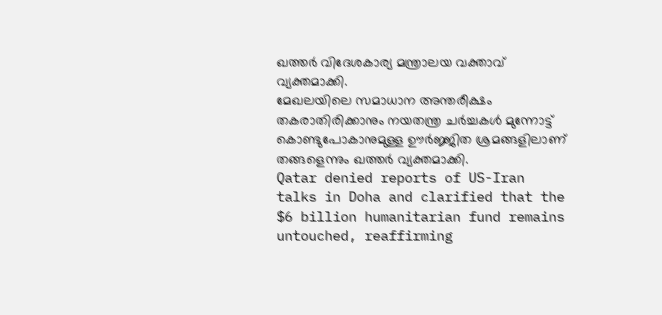ഖത്തർ വിദേശകാര്യ മന്ത്രാലയ വക്താവ് വ്യക്തമാക്കി.
മേഖലയിലെ സമാധാന അന്തരീക്ഷം തകരാതിരിക്കാനും നയതന്ത്ര ചർച്ചകൾ മുന്നോട്ട് കൊണ്ടുപോകാനുമുള്ള ഊർജ്ജിത ശ്രമങ്ങളിലാണ് തങ്ങളെന്നും ഖത്തർ വ്യക്തമാക്കി.
Qatar denied reports of US-Iran talks in Doha and clarified that the $6 billion humanitarian fund remains untouched, reaffirming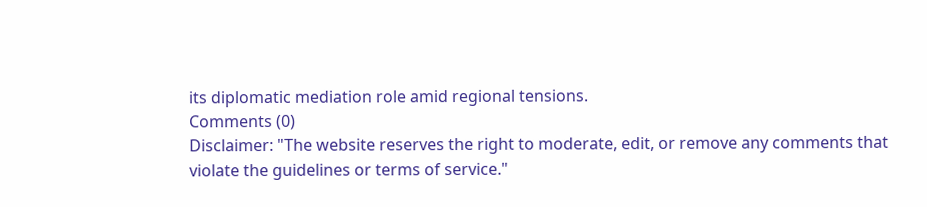its diplomatic mediation role amid regional tensions.
Comments (0)
Disclaimer: "The website reserves the right to moderate, edit, or remove any comments that violate the guidelines or terms of service."